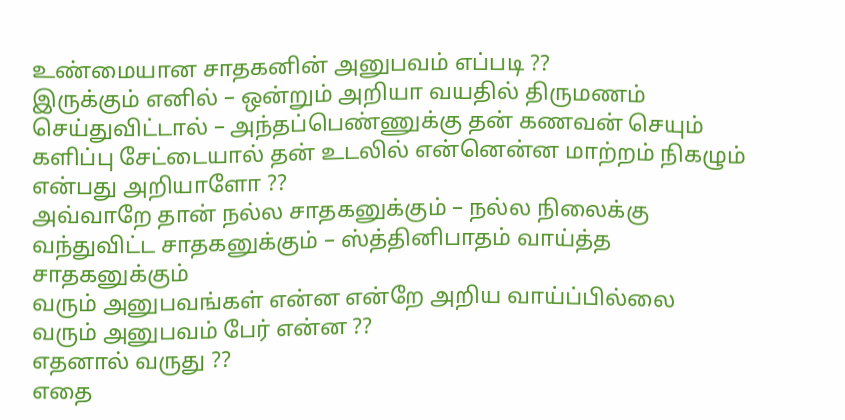உண்மையான சாதகனின் அனுபவம் எப்படி ??
இருக்கும் எனில் – ஒன்றும் அறியா வயதில் திருமணம் செய்துவிட்டால் – அந்தப்பெண்ணுக்கு தன் கணவன் செயும் களிப்பு சேட்டையால் தன் உடலில் என்னென்ன மாற்றம் நிகழும் என்பது அறியாளோ ??
அவ்வாறே தான் நல்ல சாதகனுக்கும் – நல்ல நிலைக்கு வந்துவிட்ட சாதகனுக்கும் – ஸ்த்தினிபாதம் வாய்த்த சாதகனுக்கும்
வரும் அனுபவங்கள் என்ன என்றே அறிய வாய்ப்பில்லை
வரும் அனுபவம் பேர் என்ன ??
எதனால் வருது ??
எதை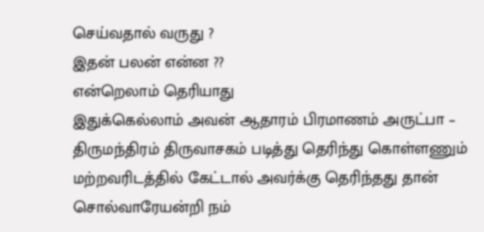செய்வதால் வருது ?
இதன் பலன் என்ன ??
என்றெலாம் தெரியாது
இதுக்கெல்லாம் அவன் ஆதாரம் பிரமாணம் அருட்பா – திருமந்திரம் திருவாசகம் படித்து தெரிந்து கொள்ளணும்
மற்றவரிடத்தில் கேட்டால் அவர்க்கு தெரிந்தது தான் சொல்வாரேயன்றி நம்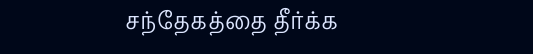சந்தேகத்தை தீர்க்க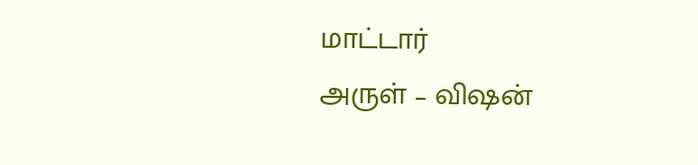மாட்டார்
அருள் – விஷன்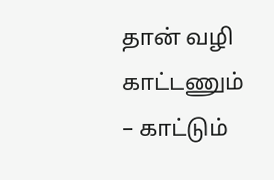தான் வழி காட்டணும் – காட்டும்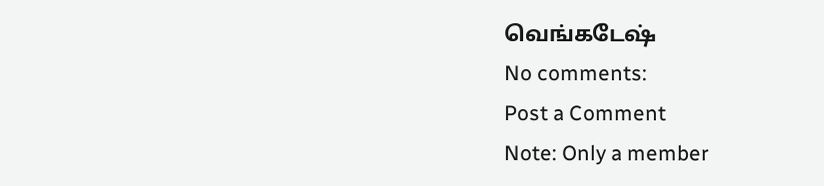வெங்கடேஷ்
No comments:
Post a Comment
Note: Only a member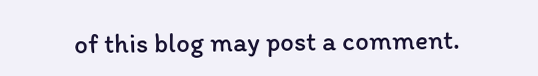of this blog may post a comment.